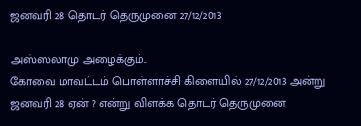ஜனவரி 28 தொடர் தெருமுனை 27/12/2013

அஸ்ஸலாமு அழைக்கும்..
கோவை மாவட்டம் பொள்ளாச்சி கிளையில் 27/12/2013 அன்று ஜனவரி 28 ஏன் ? என்று விளக்க தொடர் தெருமுனை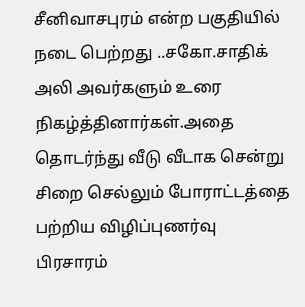சீனிவாசபுரம் என்ற பகுதியில்   நடை பெற்றது ..சகோ.சாதிக் அலி அவர்களும் உரை நிகழ்த்தினார்கள்.அதை தொடர்ந்து வீடு வீடாக சென்று சிறை செல்லும் போராட்டத்தை பற்றிய விழிப்புணர்வு பிரசாரம்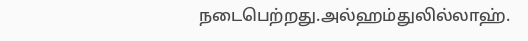நடைபெற்றது.அல்ஹம்துலில்லாஹ்.